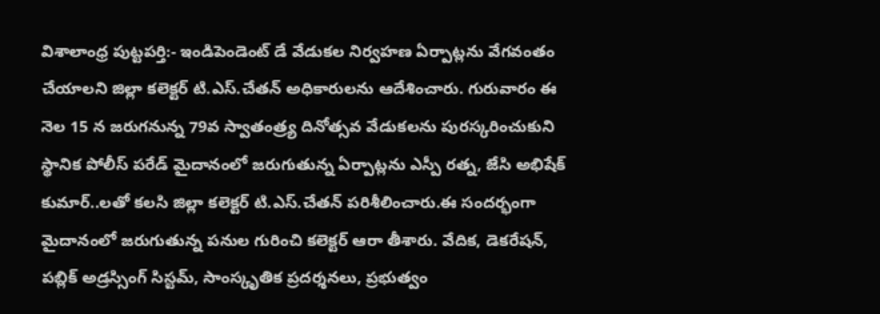విశాలాంధ్ర పుట్టపర్తి:- ఇండిపెండెంట్ డే వేడుకల నిర్వహణ ఏర్పాట్లను వేగవంతం చేయాలని జిల్లా కలెక్టర్ టి.ఎస్.చేతన్ అధికారులను ఆదేశించారు. గురువారం ఈ నెల 15 న జరుగనున్న 79వ స్వాతంత్ర్య దినోత్సవ వేడుకలను పురస్కరించుకుని స్థానిక పోలీస్ పరేడ్ మైదానంలో జరుగుతున్న ఏర్పాట్లను ఎస్పీ రత్న, జేసి అభిషేక్ కుమార్..లతో కలసి జిల్లా కలెక్టర్ టి.ఎస్.చేతన్ పరిశీలించారు.ఈ సందర్భంగా మైదానంలో జరుగుతున్న పనుల గురించి కలెక్టర్ ఆరా తీశారు. వేదిక, డెకరేషన్, పబ్లిక్ అడ్రస్సింగ్ సిస్టమ్, సాంస్కృతిక ప్రదర్శనలు, ప్రభుత్వం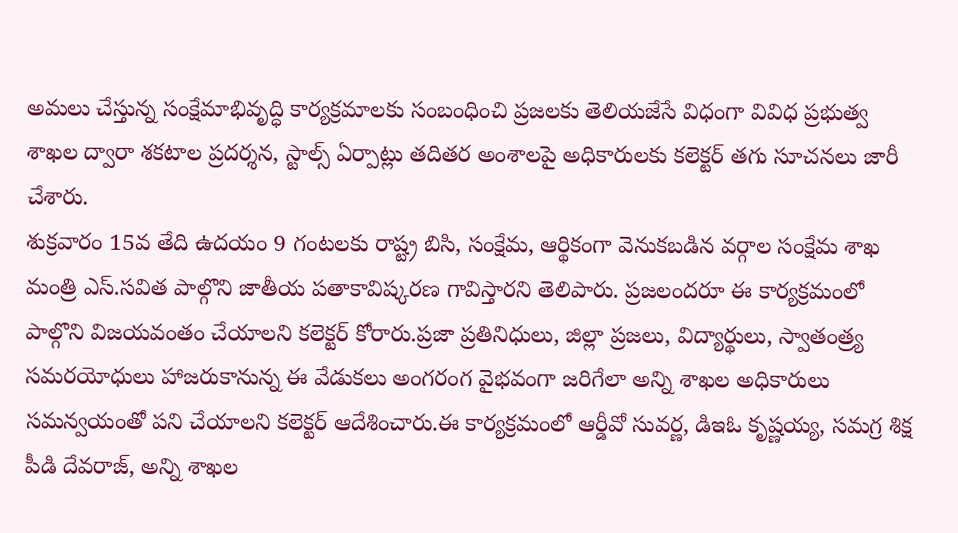అమలు చేస్తున్న సంక్షేమాభివృద్ధి కార్యక్రమాలకు సంబంధించి ప్రజలకు తెలియజేసే విధంగా వివిధ ప్రభుత్వ శాఖల ద్వారా శకటాల ప్రదర్శన, స్టాల్స్ ఏర్పాట్లు తదితర అంశాలపై అధికారులకు కలెక్టర్ తగు సూచనలు జారీ చేశారు.
శుక్రవారం 15వ తేది ఉదయం 9 గంటలకు రాష్ట్ర బిసి, సంక్షేమ, ఆర్థికంగా వెనుకబడిన వర్గాల సంక్షేమ శాఖ మంత్రి ఎస్.సవిత పాల్గొని జాతీయ పతాకావిష్కరణ గావిస్తారని తెలిపారు. ప్రజలందరూ ఈ కార్యక్రమంలో పాల్గొని విజయవంతం చేయాలని కలెక్టర్ కోరారు.ప్రజా ప్రతినిధులు, జిల్లా ప్రజలు, విద్యార్థులు, స్వాతంత్ర్య సమరయోధులు హాజరుకానున్న ఈ వేడుకలు అంగరంగ వైభవంగా జరిగేలా అన్ని శాఖల అధికారులు సమన్వయంతో పని చేయాలని కలెక్టర్ ఆదేశించారు.ఈ కార్యక్రమంలో ఆర్డీవో సువర్ణ, డిఇఓ కృష్ణయ్య, సమగ్ర శిక్ష పీడి దేవరాజ్, అన్ని శాఖల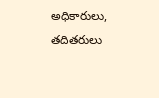అధికారులు, తదితరులు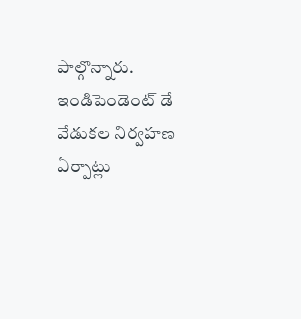పాల్గొన్నారు.
ఇండిపెండెంట్ డే వేడుకల నిర్వహణ ఏర్పాట్లు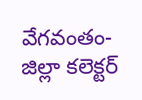వేగవంతం- జిల్లా కలెక్టర్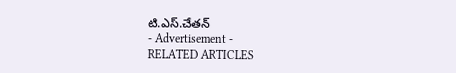టి.ఎస్.చేతన్
- Advertisement -
RELATED ARTICLES